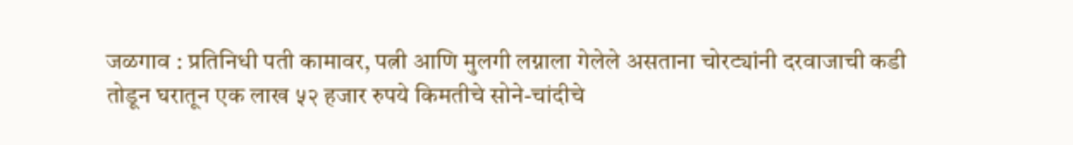जळगाव : प्रतिनिधी पती कामावर, पत्नी आणि मुलगी लग्नाला गेलेले असताना चोरट्यांनी दरवाजाची कडी तोडून घरातून एक लाख ५२ हजार रुपये किमतीचे सोने-चांदीचे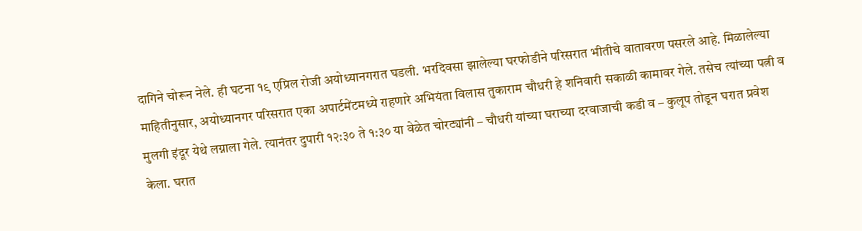दागिने चोरून नेले. ही घटना १९ एप्रिल रोजी अयोध्यानगरात घडली. भरदिवसा झालेल्या घरफोडीने परिसरात भीतीचे वातावरण पसरले आहे. मिळालेल्या माहितीनुसार, अयोध्यानगर परिसरात एका अपार्टमेंटमध्ये राहणारे अभियंता विलास तुकाराम चौधरी हे शनिवारी सकाळी कामावर गेले. तसेच त्यांच्या पत्नी व मुलगी इंदूर येथे लग्नाला गेले. त्यानंतर दुपारी १२:३० ते १:३० या वेळेत चोरट्यांनी – चौधरी यांच्या घराच्या दरवाजाची कडी व – कुलूप तोडून घरात प्रवेश केला. घरात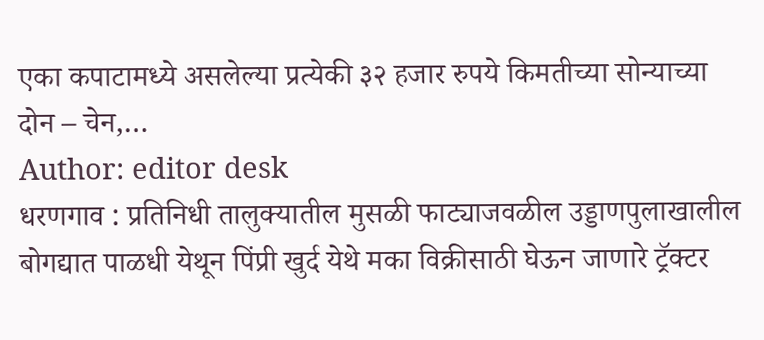एका कपाटामध्ये असलेल्या प्रत्येकी ३२ हजार रुपये किमतीच्या सोन्याच्या दोन – चेन,…
Author: editor desk
धरणगाव : प्रतिनिधी तालुक्यातील मुसळी फाट्याजवळील उड्डाणपुलाखालील बोगद्यात पाळधी येथून पिंप्री खुर्द येथे मका विक्रीसाठी घेऊन जाणारे ट्रॅक्टर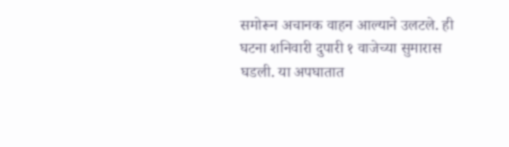समोरून अचानक वाहन आल्याने उलटले. ही घटना शनिवारी दुपारी १ वाजेच्या सुमारास घडली. या अपघातात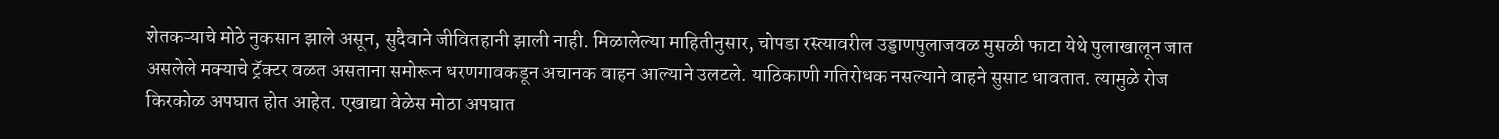शेतकऱ्याचे मोठे नुकसान झाले असून, सुदैवाने जीवितहानी झाली नाही. मिळालेल्या माहितीनुसार, चोपडा रस्त्यावरील उड्डाणपुलाजवळ मुसळी फाटा येथे पुलाखालून जात असलेले मक्याचे ट्रॅक्टर वळत असताना समोरून धरणगावकडून अचानक वाहन आल्याने उलटले. याठिकाणी गतिरोधक नसल्याने वाहने सुसाट धावतात. त्यामुळे रोज किरकोळ अपघात होत आहेत. एखाद्या वेळेस मोठा अपघात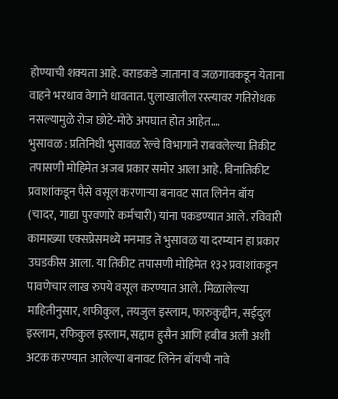होण्याची शक्यता आहे. वराडकडे जाताना व जळगावकडून येताना वाहने भरधाव वेगाने धावतात. पुलाखालील रस्त्यावर गतिरोधक नसल्यामुळे रोज छोटे-मोठे अपघात होत आहेत.…
भुसावळ : प्रतिनिधी भुसावळ रेल्वे विभागाने राबवलेल्या तिकीट तपासणी मोहिमेत अजब प्रकार समोर आला आहे. विनातिकीट प्रवाशांकडून पैसे वसूल करणाऱ्या बनावट सात लिनेन बॉय (चादर, गाद्या पुरवणारे कर्मचारी) यांना पकडण्यात आले. रविवारी कामाख्या एक्सप्रेसमध्ये मनमाड ते भुसावळ या दरम्यान हा प्रकार उघडकीस आला. या तिकीट तपासणी मोहिमेत १३२ प्रवाशांकडून पावणेचार लाख रुपये वसूल करण्यात आले. मिळालेल्या माहितीनुसार, शफीकुल, तयजुल इस्लाम, फारुकुद्दीन, सईदुल इस्लाम, रफिकुल इस्लाम, सद्दाम हुसैन आणि हबीब अली अशी अटक करण्यात आलेल्या बनावट लिनेन बॉयची नावे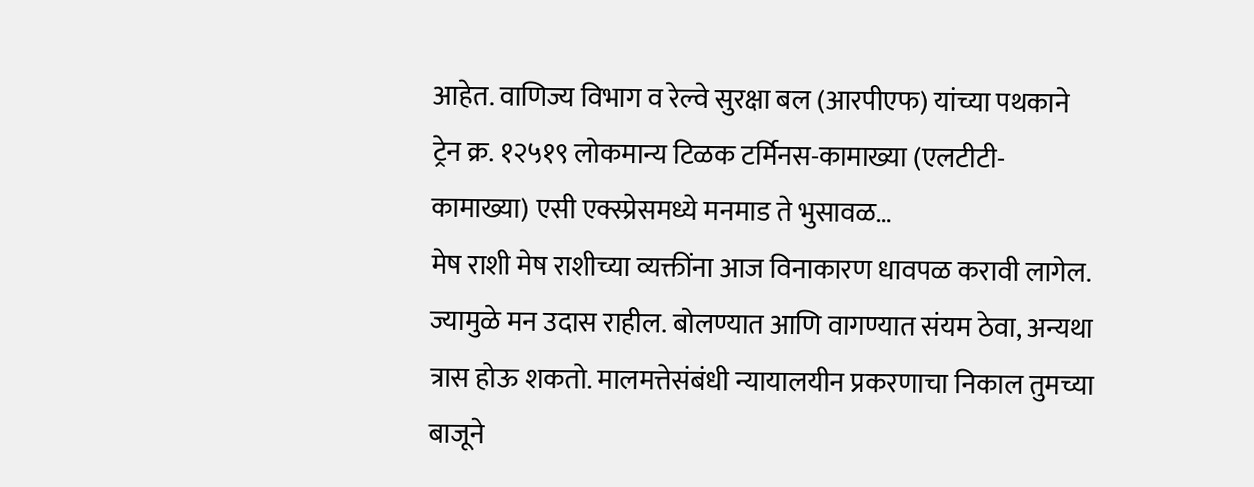आहेत. वाणिज्य विभाग व रेल्वे सुरक्षा बल (आरपीएफ) यांच्या पथकाने ट्रेन क्र. १२५१९ लोकमान्य टिळक टर्मिनस-कामाख्या (एलटीटी-कामाख्या) एसी एक्स्प्रेसमध्ये मनमाड ते भुसावळ…
मेष राशी मेष राशीच्या व्यक्तींना आज विनाकारण धावपळ करावी लागेल. ज्यामुळे मन उदास राहील. बोलण्यात आणि वागण्यात संयम ठेवा, अन्यथा त्रास होऊ शकतो. मालमत्तेसंबंधी न्यायालयीन प्रकरणाचा निकाल तुमच्या बाजूने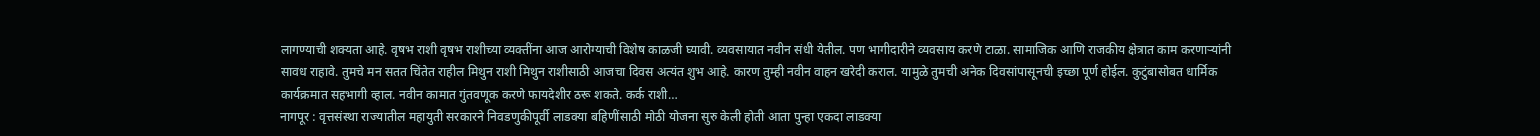लागण्याची शक्यता आहे. वृषभ राशी वृषभ राशीच्या व्यक्तींना आज आरोग्याची विशेष काळजी घ्यावी. व्यवसायात नवीन संधी येतील. पण भागीदारीने व्यवसाय करणे टाळा. सामाजिक आणि राजकीय क्षेत्रात काम करणाऱ्यांनी सावध राहावे. तुमचे मन सतत चिंतेत राहील मिथुन राशी मिथुन राशीसाठी आजचा दिवस अत्यंत शुभ आहे. कारण तुम्ही नवीन वाहन खरेदी कराल. यामुळे तुमची अनेक दिवसांपासूनची इच्छा पूर्ण होईल. कुटुंबासोबत धार्मिक कार्यक्रमात सहभागी व्हाल. नवीन कामात गुंतवणूक करणे फायदेशीर ठरू शकते. कर्क राशी…
नागपूर : वृत्तसंस्था राज्यातील महायुती सरकारने निवडणुकीपूर्वी लाडक्या बहिणींसाठी मोठी योजना सुरु केली होती आता पुन्हा एकदा लाडक्या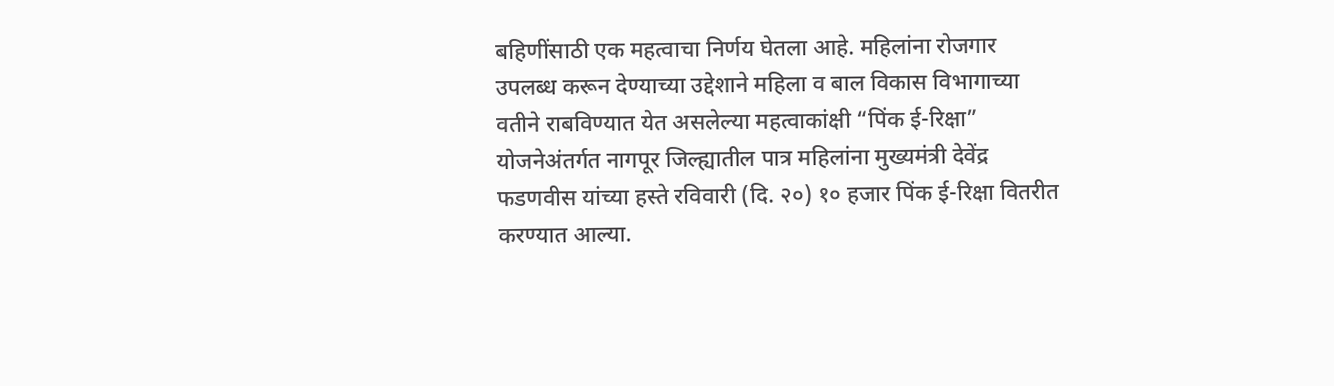बहिणींसाठी एक महत्वाचा निर्णय घेतला आहे. महिलांना रोजगार उपलब्ध करून देण्याच्या उद्देशाने महिला व बाल विकास विभागाच्या वतीने राबविण्यात येत असलेल्या महत्वाकांक्षी “पिंक ई-रिक्षा” योजनेअंतर्गत नागपूर जिल्ह्यातील पात्र महिलांना मुख्यमंत्री देवेंद्र फडणवीस यांच्या हस्ते रविवारी (दि. २०) १० हजार पिंक ई-रिक्षा वितरीत करण्यात आल्या.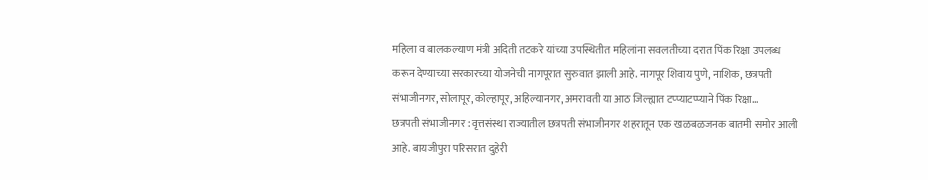महिला व बालकल्याण मंत्री अदिती तटकरे यांच्या उपस्थितीत महिलांना सवलतीच्या दरात पिंक रिक्षा उपलब्ध करून देण्याच्या सरकारच्या योजनेची नागपूरात सुरुवात झाली आहे. नागपूर शिवाय पुणे, नाशिक, छत्रपती संभाजीनगर, सोलापूर, कोल्हापूर, अहिल्यानगर, अमरावती या आठ जिल्ह्यात टप्प्याटप्प्याने पिंक रिक्षा…
छत्रपती संभाजीनगर : वृत्तसंस्था राज्यातील छत्रपती संभाजीनगर शहरातून एक खळबळजनक बातमी समोर आली आहे. बायजीपुरा परिसरात दुहेरी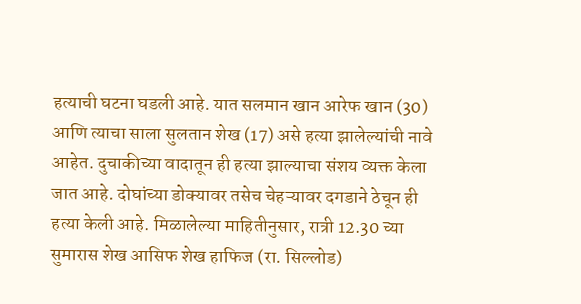हत्याची घटना घडली आहे. यात सलमान खान आरेफ खान (30) आणि त्याचा साला सुलतान शेख (17) असे हत्या झालेल्यांची नावे आहेत. दुचाकीच्या वादातून ही हत्या झाल्याचा संशय व्यक्त केला जात आहे. दोघांच्या डोक्यावर तसेच चेहऱ्यावर दगडाने ठेचून ही हत्या केली आहे. मिळालेल्या माहितीनुसार, रात्री 12.30 च्या सुमारास शेख आसिफ शेख हाफिज (रा. सिल्लोड)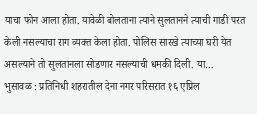याचा फोन आला होता. यावेळी बोलताना त्याने सुलतानने त्याची गाडी परत केली नसल्याचा राग व्यक्त केला होता. पोलिस सारखे त्याच्या घरी येत असल्याने तो सुलतानला सोडणार नसल्याची धमकी दिली. या…
भुसावळ : प्रतिनिधी शहरातील देना नगर परिसरात १६ एप्रिल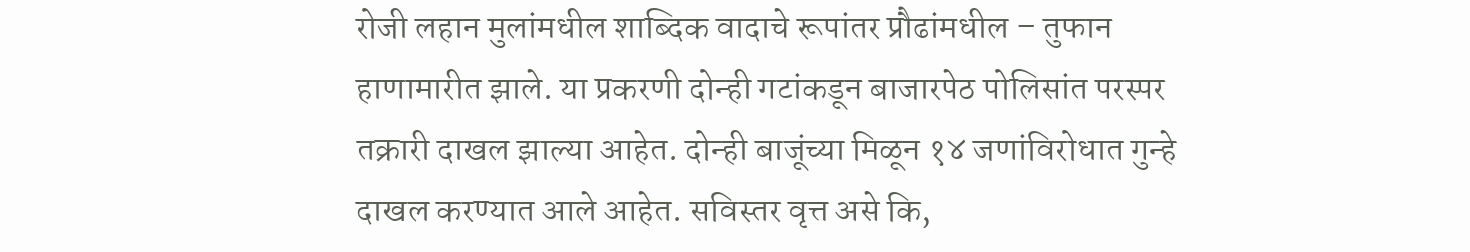रोजी लहान मुलांमधील शाब्दिक वादाचे रूपांतर प्रौढांमधील – तुफान हाणामारीत झाले. या प्रकरणी दोन्ही गटांकडून बाजारपेठ पोलिसांत परस्पर तक्रारी दाखल झाल्या आहेत. दोन्ही बाजूंच्या मिळून १४ जणांविरोधात गुन्हे दाखल करण्यात आले आहेत. सविस्तर वृत्त असे कि,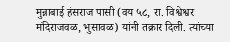मुन्नाबाई हंसराज पासी (वय ५८, रा. विश्वेश्वर मंदिराजवळ, भुसावळ) यांनी तक्रार दिली. त्यांच्या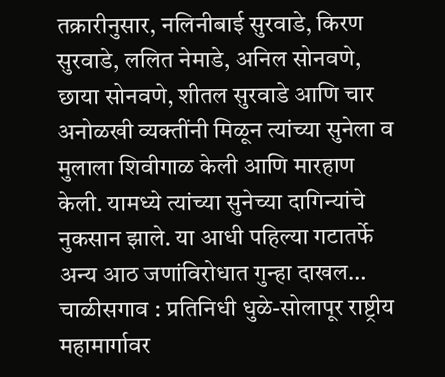तक्रारीनुसार, नलिनीबाई सुरवाडे, किरण सुरवाडे, ललित नेमाडे, अनिल सोनवणे, छाया सोनवणे, शीतल सुरवाडे आणि चार अनोळखी व्यक्तींनी मिळून त्यांच्या सुनेला व मुलाला शिवीगाळ केली आणि मारहाण केली. यामध्ये त्यांच्या सुनेच्या दागिन्यांचे नुकसान झाले. या आधी पहिल्या गटातर्फे अन्य आठ जणांविरोधात गुन्हा दाखल…
चाळीसगाव : प्रतिनिधी धुळे-सोलापूर राष्ट्रीय महामार्गावर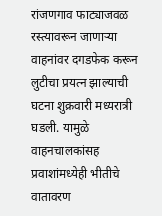रांजणगाव फाट्याजवळ रस्त्यावरून जाणाऱ्या वाहनांवर दगडफेक करून लुटीचा प्रयत्न झाल्याची घटना शुक्रवारी मध्यरात्री घडली. यामुळे वाहनचालकांसह प्रवाशांमध्येही भीतीचे वातावरण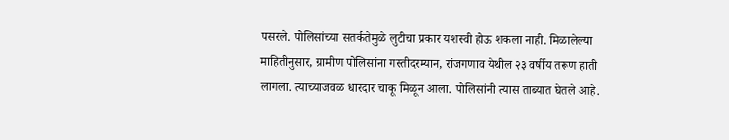पसरले. पोलिसांच्या सतर्कतेमुळे लुटीचा प्रकार यशस्वी होऊ शकला नाही. मिळालेल्या माहितीनुसार, ग्रामीण पोलिसांना गस्तीदरम्यान, रांजगणाव येथील २३ वर्षीय तरूण हाती लागला. त्याच्याजवळ धारदार चाकू मिळून आला. पोलिसांनी त्यास ताब्यात घेतले आहे.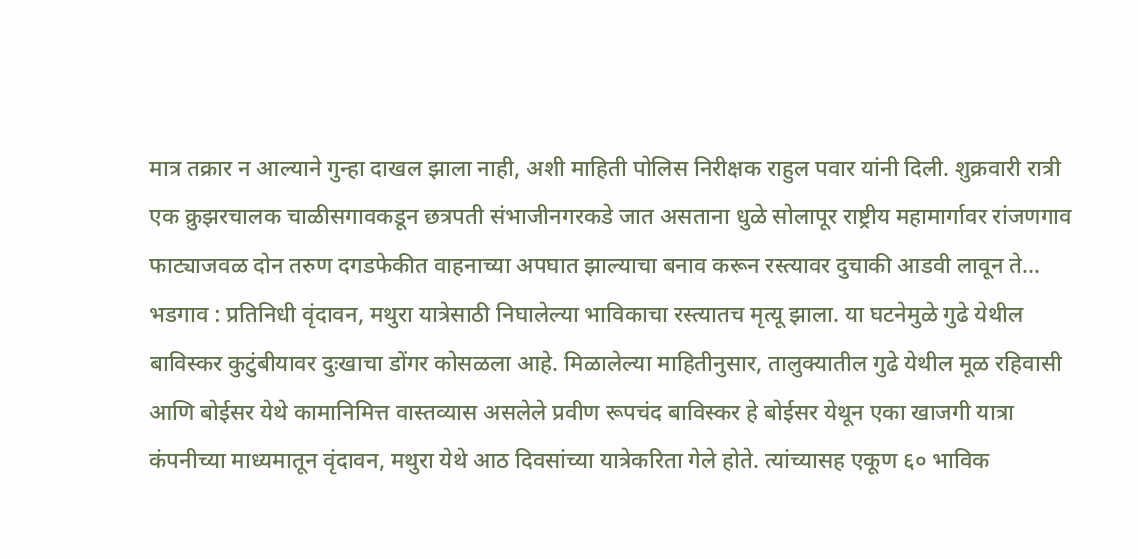मात्र तक्रार न आल्याने गुन्हा दाखल झाला नाही, अशी माहिती पोलिस निरीक्षक राहुल पवार यांनी दिली. शुक्रवारी रात्री एक क्रुझरचालक चाळीसगावकडून छत्रपती संभाजीनगरकडे जात असताना धुळे सोलापूर राष्ट्रीय महामार्गावर रांजणगाव फाट्याजवळ दोन तरुण दगडफेकीत वाहनाच्या अपघात झाल्याचा बनाव करून रस्त्यावर दुचाकी आडवी लावून ते…
भडगाव : प्रतिनिधी वृंदावन, मथुरा यात्रेसाठी निघालेल्या भाविकाचा रस्त्यातच मृत्यू झाला. या घटनेमुळे गुढे येथील बाविस्कर कुटुंबीयावर दुःखाचा डोंगर कोसळला आहे. मिळालेल्या माहितीनुसार, तालुक्यातील गुढे येथील मूळ रहिवासी आणि बोईसर येथे कामानिमित्त वास्तव्यास असलेले प्रवीण रूपचंद बाविस्कर हे बोईसर येथून एका खाजगी यात्रा कंपनीच्या माध्यमातून वृंदावन, मथुरा येथे आठ दिवसांच्या यात्रेकरिता गेले होते. त्यांच्यासह एकूण ६० भाविक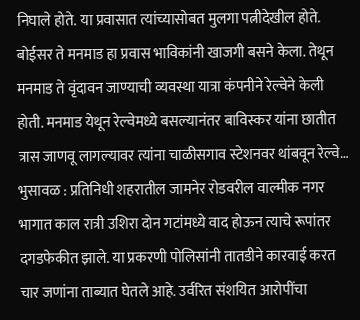निघाले होते. या प्रवासात त्यांच्यासोबत मुलगा पत्नीदेखील होते. बोईसर ते मनमाड हा प्रवास भाविकांनी खाजगी बसने केला. तेथून मनमाड ते वृंदावन जाण्याची व्यवस्था यात्रा कंपनीने रेल्वेने केली होती. मनमाड येथून रेल्वेमध्ये बसल्यानंतर बाविस्कर यांना छातीत त्रास जाणवू लागल्यावर त्यांना चाळीसगाव स्टेशनवर थांबवून रेल्वे…
भुसावळ : प्रतिनिधी शहरातील जामनेर रोडवरील वाल्मीक नगर भागात काल रात्री उशिरा दोन गटांमध्ये वाद होऊन त्याचे रूपांतर दगडफेकीत झाले. या प्रकरणी पोलिसांनी तातडीने कारवाई करत चार जणांना ताब्यात घेतले आहे. उर्वरित संशयित आरोपींचा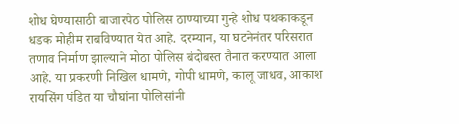शोध घेण्यासाठी बाजारपेठ पोलिस ठाण्याच्या गुन्हे शोध पथकाकडून धडक मोहीम राबविण्यात येत आहे. दरम्यान, या घटनेनंतर परिसरात तणाव निर्माण झाल्याने मोठा पोलिस बंदोबस्त तैनात करण्यात आला आहे. या प्रकरणी निखिल धामणे, गोपी धामणे, कालू जाधव, आकाश रायसिंग पंडित या चौघांना पोलिसांनी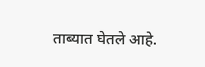ताब्यात घेतले आहे.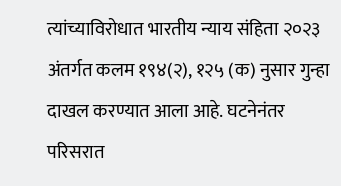त्यांच्याविरोधात भारतीय न्याय संहिता २०२३ अंतर्गत कलम १९४(२), १२५ (क) नुसार गुन्हा दाखल करण्यात आला आहे. घटनेनंतर परिसरात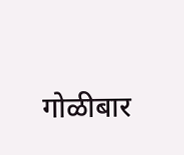गोळीबार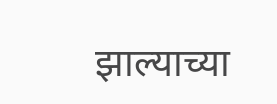झाल्याच्या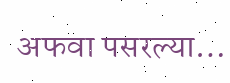अफवा पसरल्या…